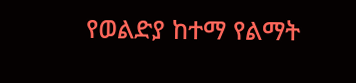የወልድያ ከተማ የልማት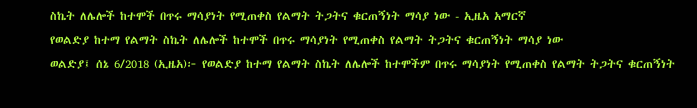ስኬት ለሌሎች ከተሞች በጥሩ ማሳያነት የሚጠቀስ የልማት ትጋትና ቁርጠኝነት ማሳያ ነው - ኢዜአ አማርኛ
የወልድያ ከተማ የልማት ስኬት ለሌሎች ከተሞች በጥሩ ማሳያነት የሚጠቀስ የልማት ትጋትና ቁርጠኝነት ማሳያ ነው
ወልድያ፤ ሰኔ 6/2018 (ኢዜአ)፦ የወልድያ ከተማ የልማት ስኬት ለሌሎች ከተሞችም በጥሩ ማሳያነት የሚጠቀስ የልማት ትጋትና ቁርጠኝነት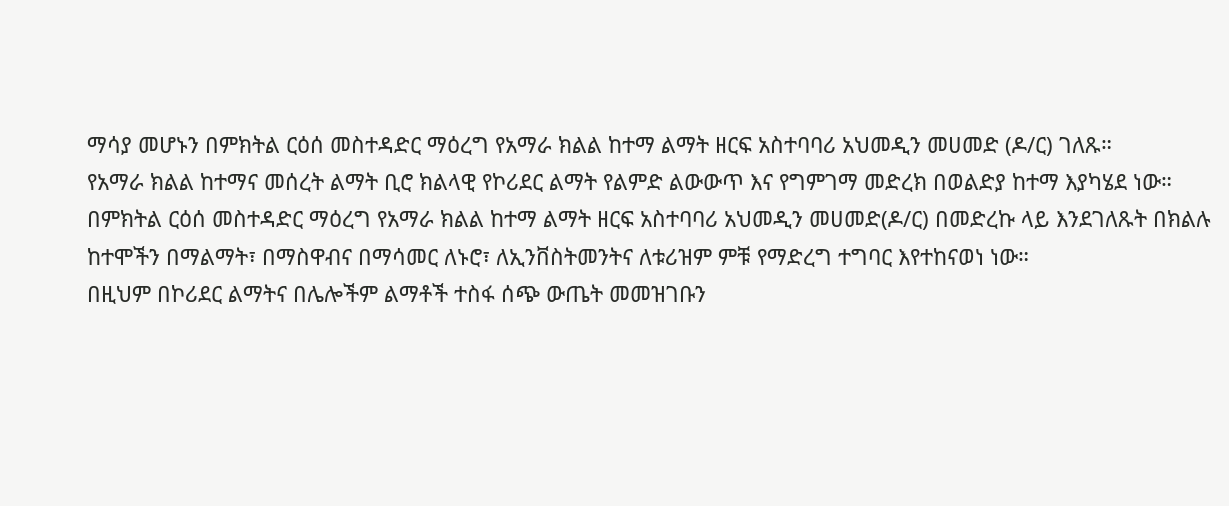ማሳያ መሆኑን በምክትል ርዕሰ መስተዳድር ማዕረግ የአማራ ክልል ከተማ ልማት ዘርፍ አስተባባሪ አህመዲን መሀመድ (ዶ/ር) ገለጹ።
የአማራ ክልል ከተማና መሰረት ልማት ቢሮ ክልላዊ የኮሪደር ልማት የልምድ ልውውጥ እና የግምገማ መድረክ በወልድያ ከተማ እያካሄደ ነው።
በምክትል ርዕሰ መስተዳድር ማዕረግ የአማራ ክልል ከተማ ልማት ዘርፍ አስተባባሪ አህመዲን መሀመድ(ዶ/ር) በመድረኩ ላይ እንደገለጹት በክልሉ ከተሞችን በማልማት፣ በማስዋብና በማሳመር ለኑሮ፣ ለኢንቨስትመንትና ለቱሪዝም ምቹ የማድረግ ተግባር እየተከናወነ ነው።
በዚህም በኮሪደር ልማትና በሌሎችም ልማቶች ተስፋ ሰጭ ውጤት መመዝገቡን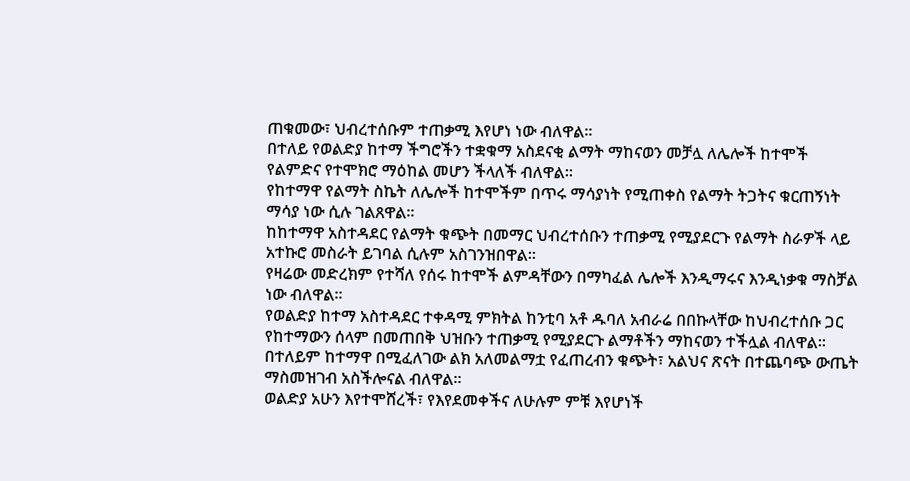ጠቁመው፣ ህብረተሰቡም ተጠቃሚ እየሆነ ነው ብለዋል።
በተለይ የወልድያ ከተማ ችግሮችን ተቋቁማ አስደናቂ ልማት ማከናወን መቻሏ ለሌሎች ከተሞች የልምድና የተሞክሮ ማዕከል መሆን ችላለች ብለዋል።
የከተማዋ የልማት ስኬት ለሌሎች ከተሞችም በጥሩ ማሳያነት የሚጠቀስ የልማት ትጋትና ቁርጠኝነት ማሳያ ነው ሲሉ ገልጸዋል።
ከከተማዋ አስተዳደር የልማት ቁጭት በመማር ህብረተሰቡን ተጠቃሚ የሚያደርጉ የልማት ስራዎች ላይ አተኩሮ መስራት ይገባል ሲሉም አስገንዝበዋል።
የዛሬው መድረክም የተሻለ የሰሩ ከተሞች ልምዳቸውን በማካፈል ሌሎች እንዲማሩና እንዲነቃቁ ማስቻል ነው ብለዋል።
የወልድያ ከተማ አስተዳደር ተቀዳሚ ምክትል ከንቲባ አቶ ዱባለ አብራሬ በበኩላቸው ከህብረተሰቡ ጋር የከተማውን ሰላም በመጠበቅ ህዝቡን ተጠቃሚ የሚያደርጉ ልማቶችን ማከናወን ተችሏል ብለዋል።
በተለይም ከተማዋ በሚፈለገው ልክ አለመልማቷ የፈጠረብን ቁጭት፣ አልህና ጽናት በተጨባጭ ውጤት ማስመዝገብ አስችሎናል ብለዋል።
ወልድያ አሁን እየተሞሸረች፣ የእየደመቀችና ለሁሉም ምቹ እየሆነች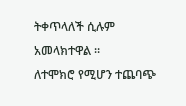ትቀጥላለች ሲሉም አመላክተዋል ።
ለተሞክሮ የሚሆን ተጨባጭ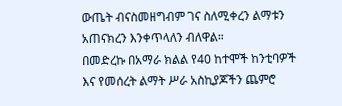ውጤት ብናስመዘግብም ገና ስለሚቀረን ልማቱን አጠናክረን እንቀጥላለን ብለዋል።
በመድረኩ በአማራ ክልል የ40 ከተሞች ከንቲባዎች እና የመሰረት ልማት ሥራ አስኪያጆችን ጨምሮ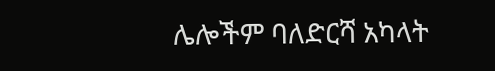ሌሎችም ባለድርሻ አካላት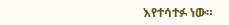እየተሳተፉ ነው።